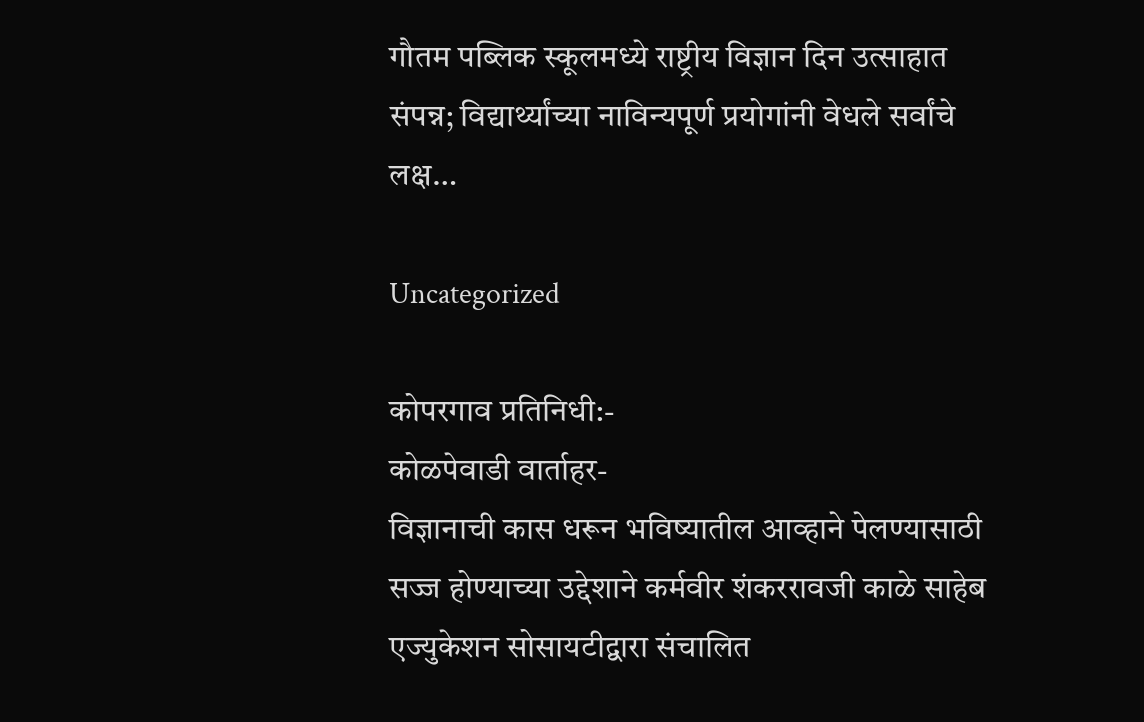गौतम पब्लिक स्कूलमध्ये राष्ट्रीय विज्ञान दिन उत्साहात संपन्न; विद्यार्थ्यांच्या नाविन्यपूर्ण प्रयोगांनी वेधले सर्वांचे लक्ष…

Uncategorized

कोपरगाव प्रतिनिधी:-
कोळपेवाडी वार्ताहर-
विज्ञानाची कास धरून भविष्यातील आव्हाने पेलण्यासाठी सज्ज होण्याच्या उद्देशाने कर्मवीर शंकररावजी काळे साहेब एज्युकेशन सोसायटीद्वारा संचालित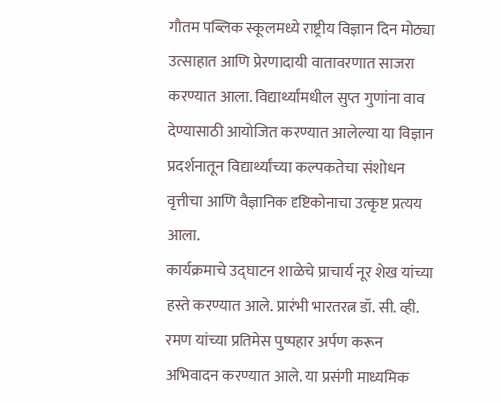गौतम पब्लिक स्कूलमध्ये राष्ट्रीय विज्ञान दिन मोठ्या उत्साहात आणि प्रेरणादायी वातावरणात साजरा करण्यात आला. विद्यार्थ्यांमधील सुप्त गुणांना वाव देण्यासाठी आयोजित करण्यात आलेल्या या विज्ञान प्रदर्शनातून विद्यार्थ्यांच्या कल्पकतेचा संशोधन वृत्तीचा आणि वैज्ञानिक दृष्टिकोनाचा उत्कृष्ट प्रत्यय आला.
कार्यक्रमाचे उद्घाटन शाळेचे प्राचार्य नूर शेख यांच्या हस्ते करण्यात आले. प्रारंभी भारतरत्न डॉ. सी. व्ही. रमण यांच्या प्रतिमेस पुष्पहार अर्पण करून अभिवादन करण्यात आले. या प्रसंगी माध्यमिक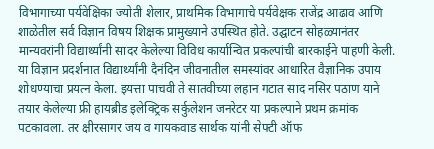विभागाच्या पर्यवेक्षिका ज्योती शेलार, प्राथमिक विभागाचे पर्यवेक्षक राजेंद्र आढाव आणि शाळेतील सर्व विज्ञान विषय शिक्षक प्रामुख्याने उपस्थित होते. उद्घाटन सोहळ्यानंतर मान्यवरांनी विद्यार्थ्यांनी सादर केलेल्या विविध कार्यान्वित प्रकल्पांची बारकाईने पाहणी केली.
या विज्ञान प्रदर्शनात विद्यार्थ्यांनी दैनंदिन जीवनातील समस्यांवर आधारित वैज्ञानिक उपाय शोधण्याचा प्रयत्न केला. इयत्ता पाचवी ते सातवीच्या लहान गटात साद नसिर पठाण याने तयार केलेल्या फ्री हायब्रीड इलेक्ट्रिक सर्कुलेशन जनरेटर या प्रकल्पाने प्रथम क्रमांक पटकावला. तर क्षीरसागर जय व गायकवाड सार्थक यांनी सेफ्टी ऑफ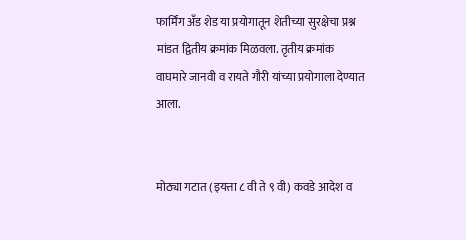फार्मिंग अँड शेड या प्रयोगातून शेतीच्या सुरक्षेचा प्रश्न मांडत द्वितीय क्रमांक मिळवला. तृतीय क्रमांक वाघमारे जानवी व रायते गौरी यांच्या प्रयोगाला देण्यात आला.


मोठ्या गटात (इयत्ता ८ वी ते ९ वी) कवडे आदेश व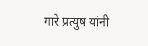गारे प्रत्युष यांनी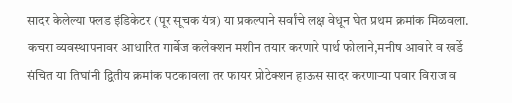सादर केलेल्या फ्लड इंडिकेटर (पूर सूचक यंत्र) या प्रकल्पाने सर्वांचे लक्ष वेधून घेत प्रथम क्रमांक मिळवला. कचरा व्यवस्थापनावर आधारित गार्बेज कलेक्शन मशीन तयार करणारे पार्थ फोलाने,मनीष आवारे व खर्डे संचित या तिघांनी द्वितीय क्रमांक पटकावला तर फायर प्रोटेक्शन हाऊस सादर करणाऱ्या पवार विराज व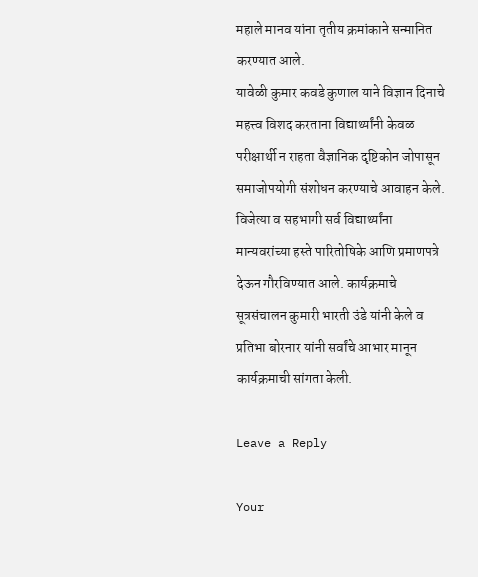महाले मानव यांना तृतीय क्रमांकाने सन्मानित करण्यात आले.
यावेळी कुमार कवडे कुणाल याने विज्ञान दिनाचे महत्त्व विशद करताना विद्यार्थ्यांनी केवळ परीक्षार्थी न राहता वैज्ञानिक दृष्टिकोन जोपासून समाजोपयोगी संशोधन करण्याचे आवाहन केले. विजेत्या व सहभागी सर्व विद्यार्थ्यांना मान्यवरांच्या हस्ते पारितोषिके आणि प्रमाणपत्रे देऊन गौरविण्यात आले. कार्यक्रमाचे सूत्रसंचालन कुमारी भारती उंडे यांनी केले व प्रतिभा बोरनार यांनी सर्वांचे आभार मानून कार्यक्रमाची सांगता केली.

Leave a Reply

Your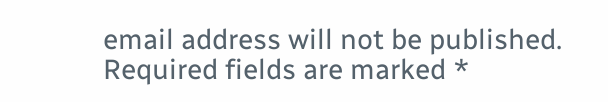email address will not be published. Required fields are marked *